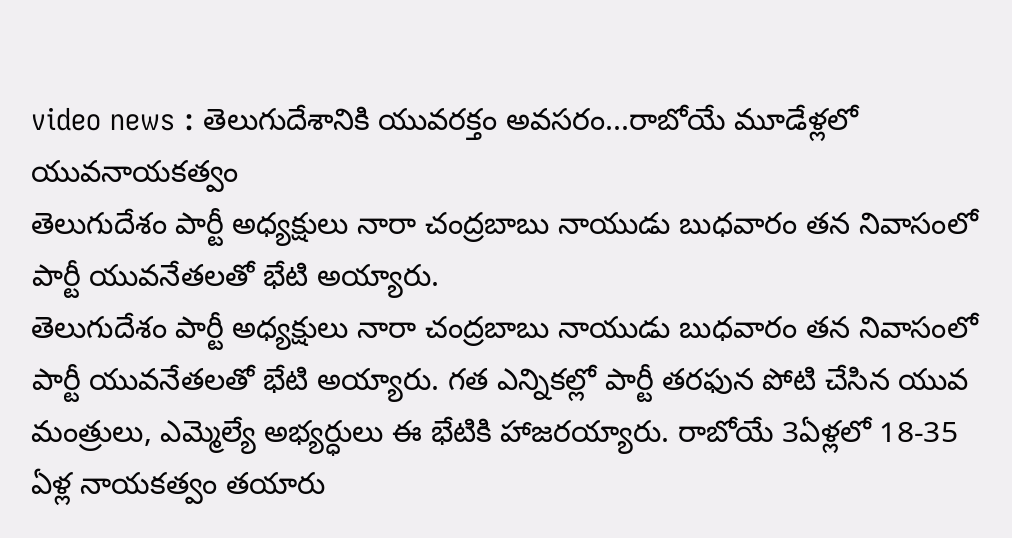video news : తెలుగుదేశానికి యువరక్తం అవసరం...రాబోయే మూడేళ్లలో యువనాయకత్వం
తెలుగుదేశం పార్టీ అధ్యక్షులు నారా చంద్రబాబు నాయుడు బుధవారం తన నివాసంలో పార్టీ యువనేతలతో భేటి అయ్యారు.
తెలుగుదేశం పార్టీ అధ్యక్షులు నారా చంద్రబాబు నాయుడు బుధవారం తన నివాసంలో పార్టీ యువనేతలతో భేటి అయ్యారు. గత ఎన్నికల్లో పార్టీ తరఫున పోటి చేసిన యువ మంత్రులు, ఎమ్మెల్యే అభ్యర్ధులు ఈ భేటికి హాజరయ్యారు. రాబోయే 3ఏళ్లలో 18-35 ఏళ్ల నాయకత్వం తయారు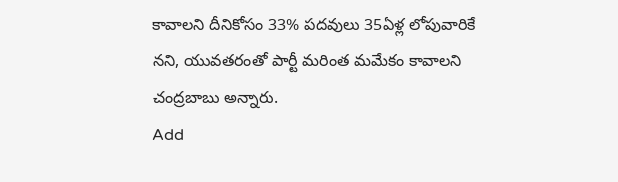కావాలని దీనికోసం 33% పదవులు 35ఏళ్ల లోపువారికే నని, యువతరంతో పార్టీ మరింత మమేకం కావాలని చంద్రబాబు అన్నారు.
Add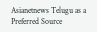Asianetnews Telugu as a Preferred Source